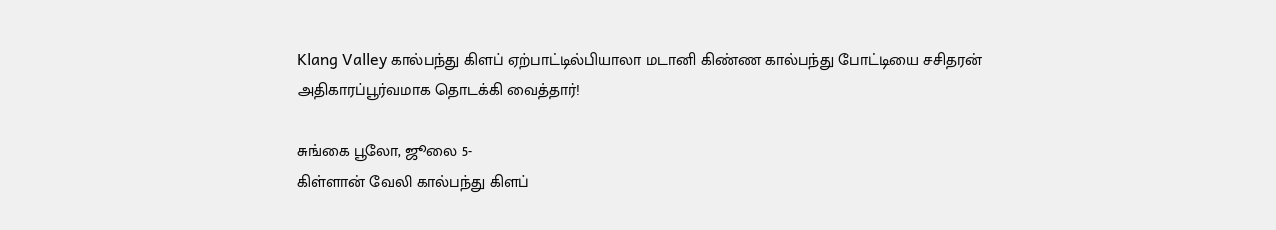Klang Valley கால்பந்து கிளப் ஏற்பாட்டில்பியாலா மடானி கிண்ண கால்பந்து போட்டியை சசிதரன் அதிகாரப்பூர்வமாக தொடக்கி வைத்தார்!

சுங்கை பூலோ, ஜூலை 5-
கிள்ளான் வேலி கால்பந்து கிளப்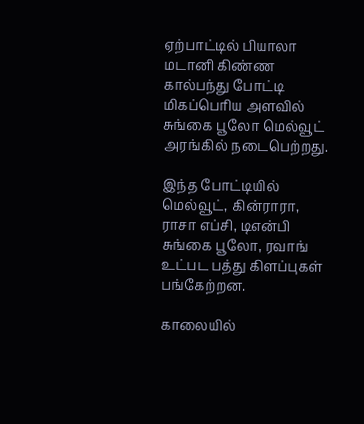ஏற்பாட்டில் பியாலா மடானி கிண்ண கால்பந்து போட்டி மிகப்பெரிய அளவில் சுங்கை பூலோ மெல்வூட் அரங்கில் நடைபெற்றது.

இந்த போட்டியில் மெல்வூட், கின்ராரா, ராசா எப்சி, டிஎன்பி சுங்கை பூலோ, ரவாங் உட்பட பத்து கிளப்புகள் பங்கேற்றன.

காலையில்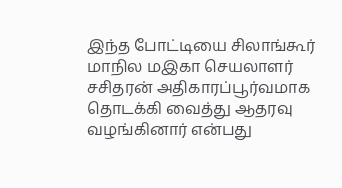இந்த போட்டியை சிலாங்கூர் மாநில மஇகா செயலாளர் சசிதரன் அதிகாரப்பூர்வமாக தொடக்கி வைத்து ஆதரவு வழங்கினார் என்பது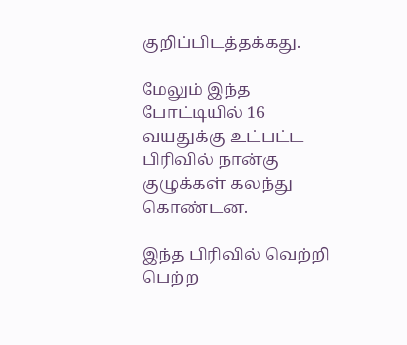குறிப்பிடத்தக்கது.

மேலும் இந்த போட்டியில் 16 வயதுக்கு உட்பட்ட பிரிவில் நான்கு குழுக்கள் கலந்து கொண்டன.

இந்த பிரிவில் வெற்றி பெற்ற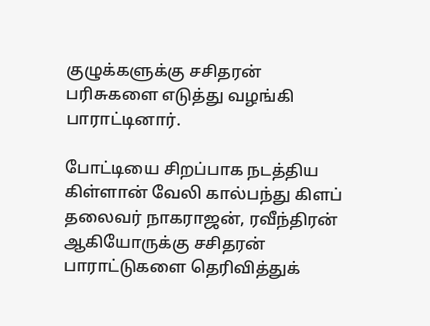குழுக்களுக்கு சசிதரன் பரிசுகளை எடுத்து வழங்கி பாராட்டினார்.

போட்டியை சிறப்பாக நடத்திய கிள்ளான் வேலி கால்பந்து கிளப் தலைவர் நாகராஜன், ரவீந்திரன் ஆகியோருக்கு சசிதரன் பாராட்டுகளை தெரிவித்துக்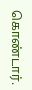கொண்டார்.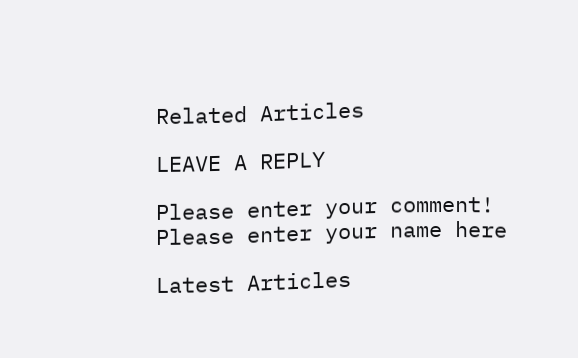Related Articles

LEAVE A REPLY

Please enter your comment!
Please enter your name here

Latest Articles